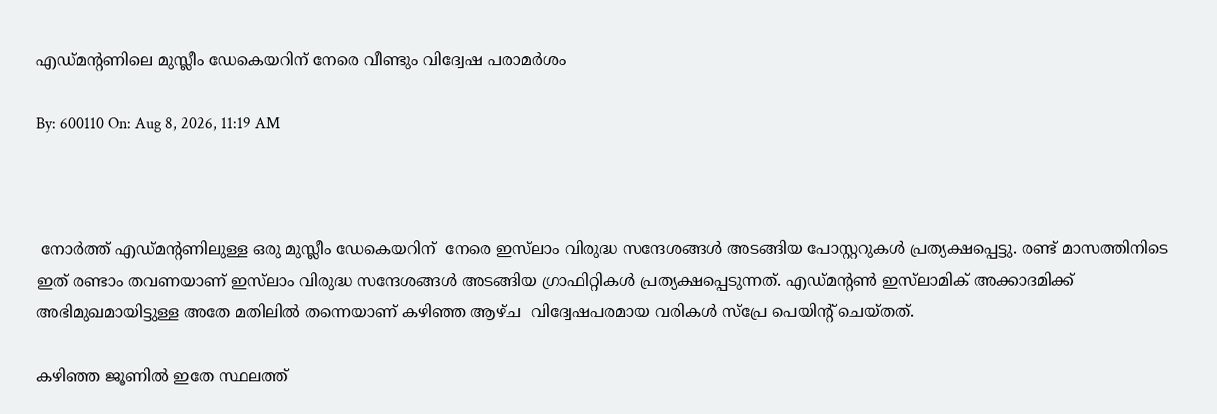എഡ്മൻ്റണിലെ മുസ്ലീം ഡേകെയറിന് നേരെ വീണ്ടും വിദ്വേഷ പരാമർശം

By: 600110 On: Aug 8, 2026, 11:19 AM



 നോർത്ത് എഡ്മൻ്റണിലുള്ള ഒരു മുസ്ലീം ഡേകെയറിന്  നേരെ ഇസ്‌ലാം വിരുദ്ധ സന്ദേശങ്ങൾ അടങ്ങിയ പോസ്റ്ററുകൾ പ്രത്യക്ഷപ്പെട്ടു. രണ്ട് മാസത്തിനിടെ ഇത് രണ്ടാം തവണയാണ് ഇസ്‌ലാം വിരുദ്ധ സന്ദേശങ്ങൾ അടങ്ങിയ ഗ്രാഫിറ്റികൾ പ്രത്യക്ഷപ്പെടുന്നത്. എഡ്മൻ്റൺ ഇസ്‌ലാമിക് അക്കാദമിക്ക് അഭിമുഖമായിട്ടുള്ള അതേ മതിലിൽ തന്നെയാണ് കഴിഞ്ഞ ആഴ്ച  വിദ്വേഷപരമായ വരികൾ സ്പ്രേ പെയിൻ്റ് ചെയ്തത്.

കഴിഞ്ഞ ജൂണിൽ ഇതേ സ്ഥലത്ത്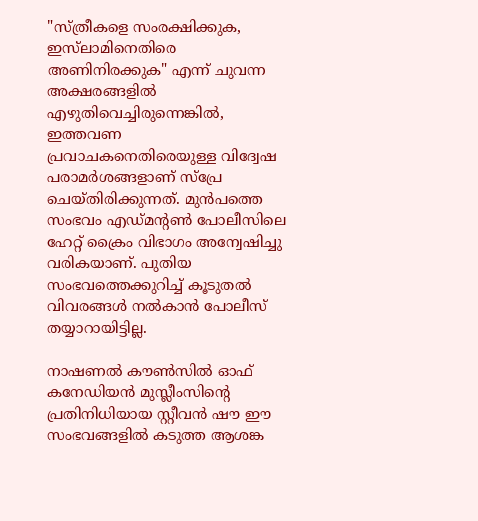"സ്ത്രീകളെ സംരക്ഷിക്കുക, ഇസ്‌ലാമിനെതിരെ അണിനിരക്കുക" എന്ന് ചുവന്ന അക്ഷരങ്ങളിൽ എഴുതിവെച്ചിരുന്നെങ്കിൽ, ഇത്തവണ പ്രവാചകനെതിരെയുള്ള വിദ്വേഷ പരാമർശങ്ങളാണ് സ്പ്രേ ചെയ്തിരിക്കുന്നത്. മുൻപത്തെ സംഭവം എഡ്മൻ്റൺ പോലീസിലെ ഹേറ്റ് ക്രൈം വിഭാഗം അന്വേഷിച്ചു വരികയാണ്. പുതിയ സംഭവത്തെക്കുറിച്ച് കൂടുതൽ വിവരങ്ങൾ നൽകാൻ പോലീസ് തയ്യാറായിട്ടില്ല.

നാഷണൽ കൗൺസിൽ ഓഫ് കനേഡിയൻ മുസ്ലീംസിൻ്റെ പ്രതിനിധിയായ സ്റ്റീവൻ ഷൗ ഈ സംഭവങ്ങളിൽ കടുത്ത ആശങ്ക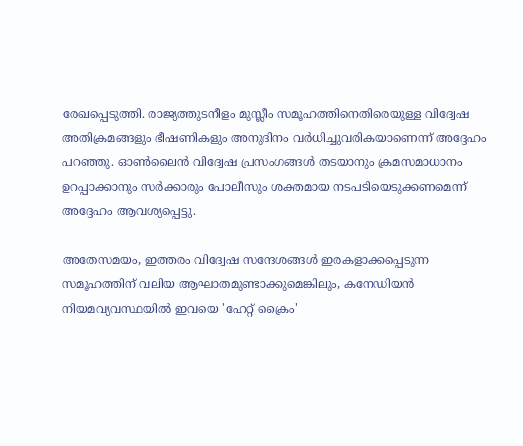രേഖപ്പെടുത്തി. രാജ്യത്തുടനീളം മുസ്ലീം സമൂഹത്തിനെതിരെയുള്ള വിദ്വേഷ അതിക്രമങ്ങളും ഭീഷണികളും അനുദിനം വർധിച്ചുവരികയാണെന്ന് അദ്ദേഹം പറഞ്ഞു. ഓൺലൈൻ വിദ്വേഷ പ്രസംഗങ്ങൾ തടയാനും ക്രമസമാധാനം ഉറപ്പാക്കാനും സർക്കാരും പോലീസും ശക്തമായ നടപടിയെടുക്കണമെന്ന് അദ്ദേഹം ആവശ്യപ്പെട്ടു.

അതേസമയം, ഇത്തരം വിദ്വേഷ സന്ദേശങ്ങൾ ഇരകളാക്കപ്പെടുന്ന സമൂഹത്തിന് വലിയ ആഘാതമുണ്ടാക്കുമെങ്കിലും, കനേഡിയൻ നിയമവ്യവസ്ഥയിൽ ഇവയെ 'ഹേറ്റ് ക്രൈം'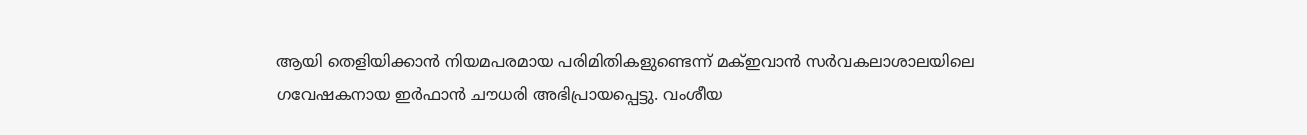ആയി തെളിയിക്കാൻ നിയമപരമായ പരിമിതികളുണ്ടെന്ന് മക്ഇവാൻ സർവകലാശാലയിലെ ഗവേഷകനായ ഇർഫാൻ ചൗധരി അഭിപ്രായപ്പെട്ടു. വംശീയ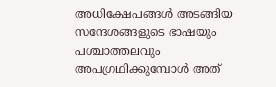അധിക്ഷേപങ്ങൾ അടങ്ങിയ സന്ദേശങ്ങളുടെ ഭാഷയും പശ്ചാത്തലവും അപഗ്രഥിക്കുമ്പോൾ അത്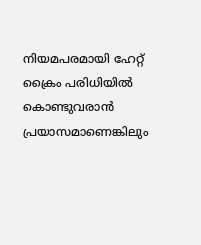നിയമപരമായി ഹേറ്റ് ക്രൈം പരിധിയിൽ കൊണ്ടുവരാൻ പ്രയാസമാണെങ്കിലും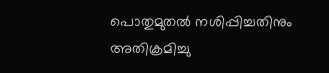പൊതുമുതൽ നശിപ്പിച്ചതിനും അതിക്രമിച്ചു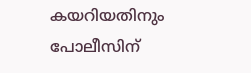കയറിയതിനും പോലീസിന്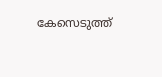കേസെടുത്ത്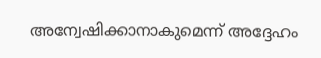അന്വേഷിക്കാനാകുമെന്ന് അദ്ദേഹം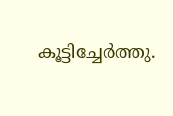കൂട്ടിച്ചേർത്തു.